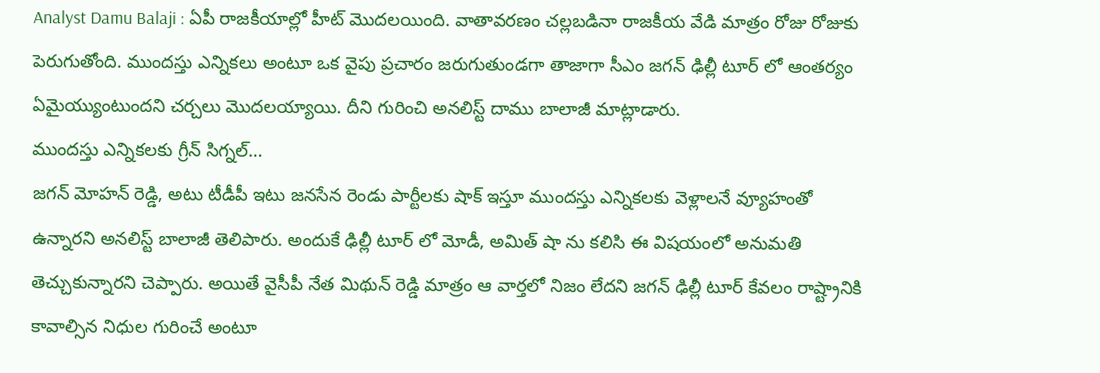Analyst Damu Balaji : ఏపీ రాజకీయాల్లో హీట్ మొదలయింది. వాతావరణం చల్లబడినా రాజకీయ వేడి మాత్రం రోజు రోజుకు పెరుగుతోంది. ముందస్తు ఎన్నికలు అంటూ ఒక వైపు ప్రచారం జరుగుతుండగా తాజాగా సీఎం జగన్ ఢిల్లీ టూర్ లో ఆంతర్యం ఏమైయ్యుంటుందని చర్చలు మొదలయ్యాయి. దీని గురించి అనలిస్ట్ దాము బాలాజీ మాట్లాడారు.
ముందస్తు ఎన్నికలకు గ్రీన్ సిగ్నల్…
జగన్ మోహన్ రెడ్డి, అటు టీడీపీ ఇటు జనసేన రెండు పార్టీలకు షాక్ ఇస్తూ ముందస్తు ఎన్నికలకు వెళ్లాలనే వ్యూహంతో ఉన్నారని అనలిస్ట్ బాలాజీ తెలిపారు. అందుకే ఢిల్లీ టూర్ లో మోడీ, అమిత్ షా ను కలిసి ఈ విషయంలో అనుమతి తెచ్చుకున్నారని చెప్పారు. అయితే వైసీపీ నేత మిథున్ రెడ్డి మాత్రం ఆ వార్తలో నిజం లేదని జగన్ ఢిల్లీ టూర్ కేవలం రాష్ట్రానికి కావాల్సిన నిధుల గురించే అంటూ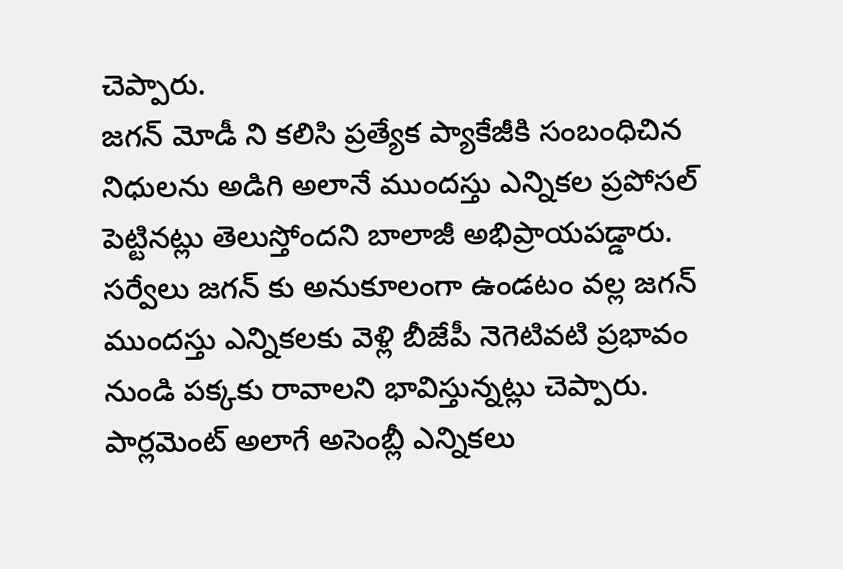చెప్పారు.
జగన్ మోడీ ని కలిసి ప్రత్యేక ప్యాకేజీకి సంబంధిచిన నిధులను అడిగి అలానే ముందస్తు ఎన్నికల ప్రపోసల్ పెట్టినట్లు తెలుస్తోందని బాలాజీ అభిప్రాయపడ్డారు. సర్వేలు జగన్ కు అనుకూలంగా ఉండటం వల్ల జగన్ ముందస్తు ఎన్నికలకు వెళ్లి బీజేపీ నెగెటివటి ప్రభావం నుండి పక్కకు రావాలని భావిస్తున్నట్లు చెప్పారు. పార్లమెంట్ అలాగే అసెంబ్లీ ఎన్నికలు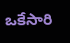ఒకేసారి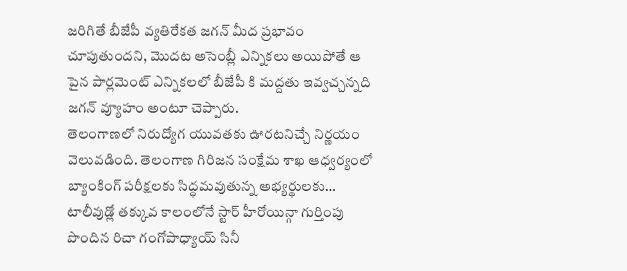జరిగితే బీజేపీ వ్యతిరేకత జగన్ మీద ప్రభావం చూపుతుందని, మొదట అసెంబ్లీ ఎన్నికలు అయిపోతే ఆ పైన పార్లమెంట్ ఎన్నికలలో బీజేపీ కి మద్దతు ఇవ్వచ్చన్నది జగన్ వ్యూహం అంటూ చెప్పారు.
తెలంగాణలో నిరుద్యోగ యువతకు ఊరటనిచ్చే నిర్ణయం వెలువడింది. తెలంగాణ గిరిజన సంక్షేమ శాఖ ఆధ్వర్యంలో బ్యాంకింగ్ పరీక్షలకు సిద్ధమవుతున్న అభ్యర్థులకు…
టాలీవుడ్లో తక్కువ కాలంలోనే స్టార్ హీరోయిన్గా గుర్తింపు పొందిన రిచా గంగోపాధ్యాయ్ సినీ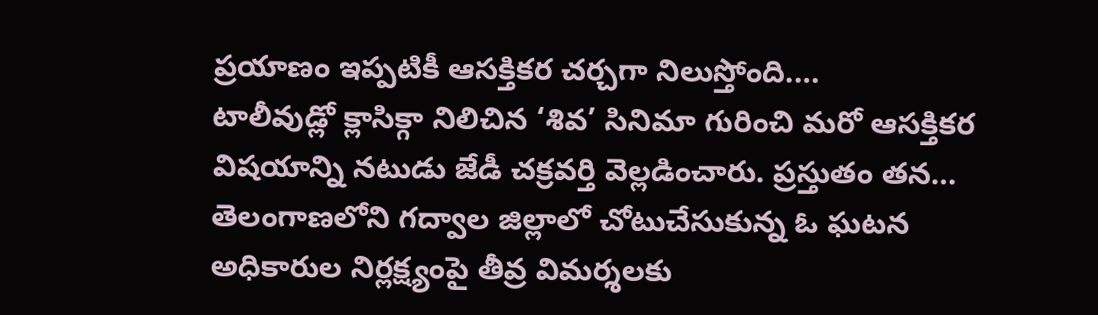ప్రయాణం ఇప్పటికీ ఆసక్తికర చర్చగా నిలుస్తోంది.…
టాలీవుడ్లో క్లాసిక్గా నిలిచిన ‘శివ’ సినిమా గురించి మరో ఆసక్తికర విషయాన్ని నటుడు జేడీ చక్రవర్తి వెల్లడించారు. ప్రస్తుతం తన…
తెలంగాణలోని గద్వాల జిల్లాలో చోటుచేసుకున్న ఓ ఘటన అధికారుల నిర్లక్ష్యంపై తీవ్ర విమర్శలకు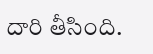దారి తీసింది.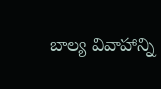బాల్య వివాహాన్ని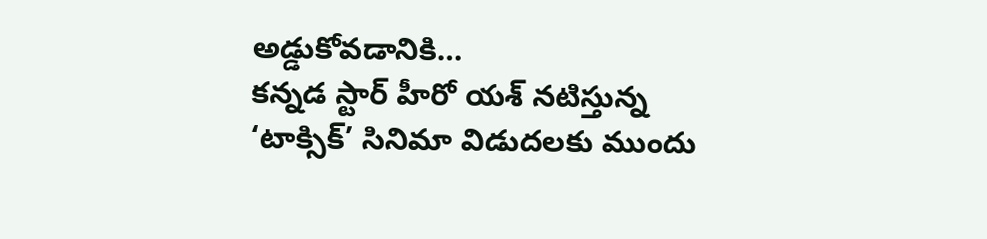అడ్డుకోవడానికి…
కన్నడ స్టార్ హీరో యశ్ నటిస్తున్న ‘టాక్సిక్’ సినిమా విడుదలకు ముందు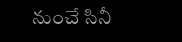నుంచే సినీ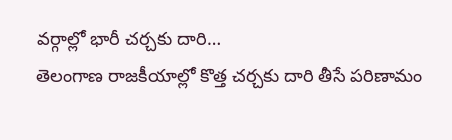వర్గాల్లో భారీ చర్చకు దారి…
తెలంగాణ రాజకీయాల్లో కొత్త చర్చకు దారి తీసే పరిణామం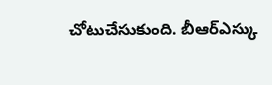చోటుచేసుకుంది. బీఆర్ఎస్కు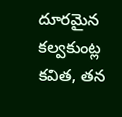దూరమైన కల్వకుంట్ల కవిత, తన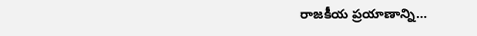రాజకీయ ప్రయాణాన్ని…